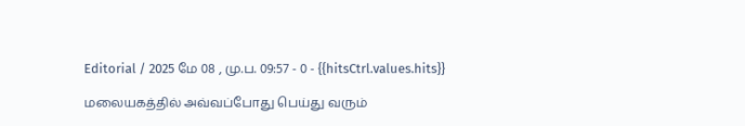Editorial / 2025 மே 08 , மு.ப. 09:57 - 0 - {{hitsCtrl.values.hits}}

மலையகத்தில் அவ்வப்போது பெய்து வரும்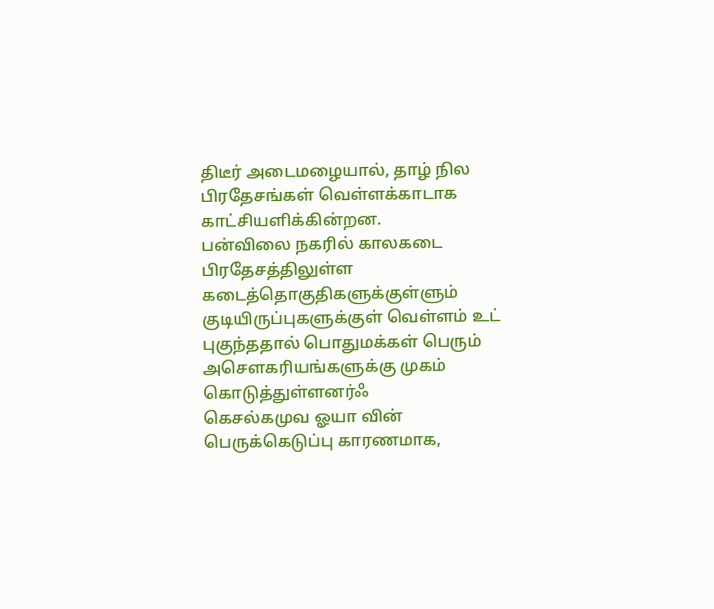திடீர் அடைமழையால், தாழ் நில பிரதேசங்கள் வெள்ளக்காடாக காட்சியளிக்கின்றன.
பன்விலை நகரில் காலகடை பிரதேசத்திலுள்ள கடைத்தொகுதிகளுக்குள்ளும் குடியிருப்புகளுக்குள் வெள்ளம் உட் புகுந்ததால் பொதுமக்கள் பெரும் அசௌகரியங்களுக்கு முகம் கொடுத்துள்ளனர்ஃ
கெசல்கமுவ ஓயா வின் பெருக்கெடுப்பு காரணமாக,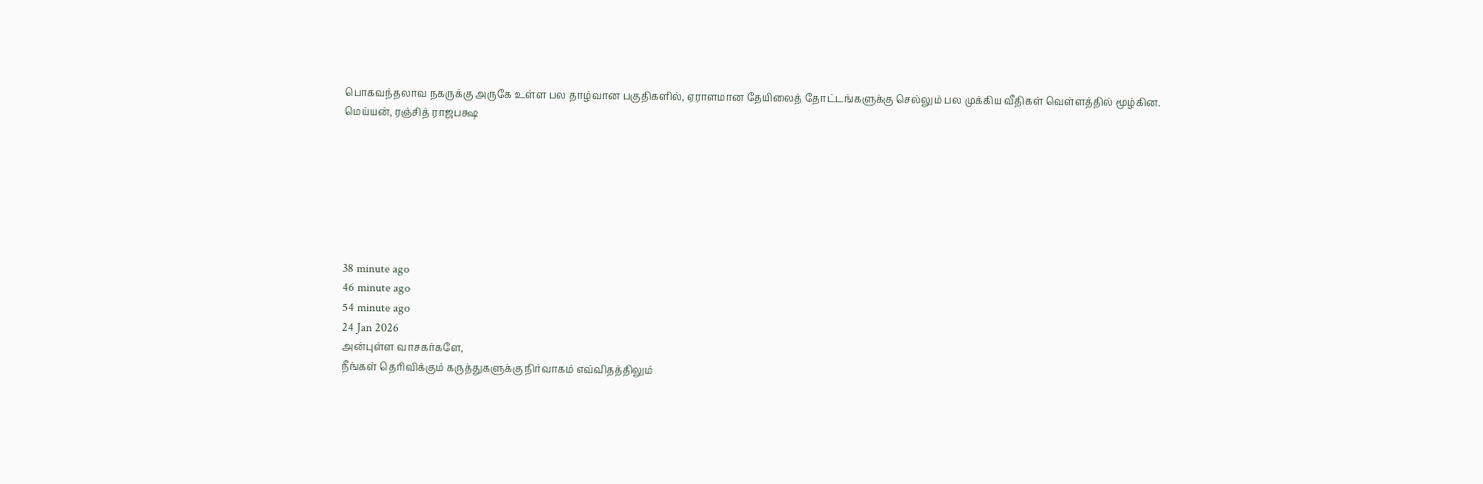பொகவந்தலாவ நகருக்கு அருகே உள்ள பல தாழ்வான பகுதிகளில், ஏராளமான தேயிலைத் தோட்டங்களுக்கு செல்லும் பல முக்கிய வீதிகள் வெள்ளத்தில் மூழ்கின.
மெய்யன், ரஞ்சித் ராஜபக்ஷ







38 minute ago
46 minute ago
54 minute ago
24 Jan 2026
அன்புள்ள வாசகர்களே,
நீங்கள் தெரிவிக்கும் கருத்துகளுக்கு நிர்வாகம் எவ்விதத்திலும்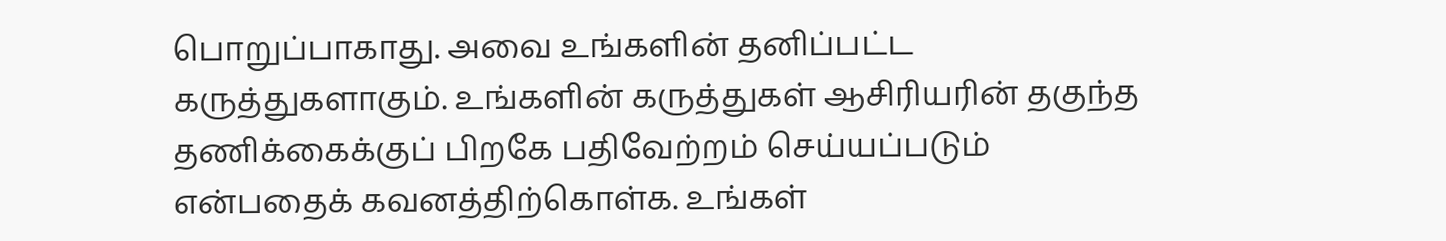பொறுப்பாகாது. அவை உங்களின் தனிப்பட்ட கருத்துகளாகும். உங்களின் கருத்துகள் ஆசிரியரின் தகுந்த தணிக்கைக்குப் பிறகே பதிவேற்றம் செய்யப்படும் என்பதைக் கவனத்திற்கொள்க. உங்கள்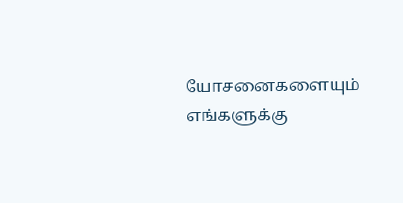யோசனைகளையும் எங்களுக்கு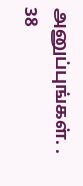அனுப்புங்கள். .
38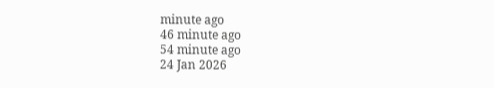minute ago
46 minute ago
54 minute ago
24 Jan 2026